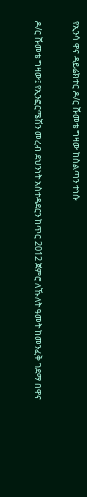የኢንሳ ዋና ዳይሬክተር ዶ/ር ሹመቴ ግዛው ከስልጣን ተነሱ

ዶ/ር ሹመቴ ግዛው፤ የኢንፎርሜሽን መረብ ደህንነት አስተዳደርን ከጥር 2012 ጀምሮ ለኹለት ዓመት ከመንፈቅ ገደማ በዋና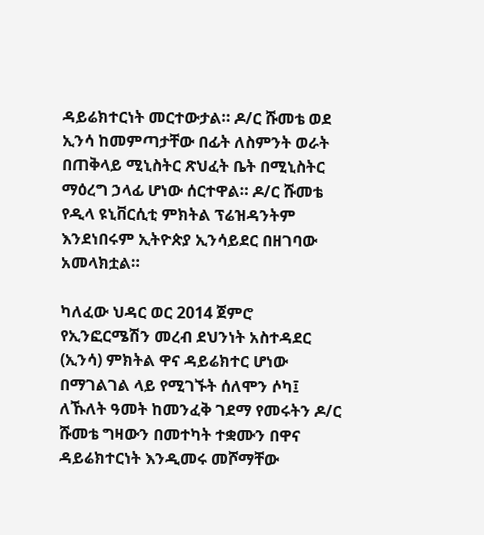ዳይሬክተርነት መርተውታል። ዶ/ር ሹመቴ ወደ ኢንሳ ከመምጣታቸው በፊት ለስምንት ወራት በጠቅላይ ሚኒስትር ጽህፈት ቤት በሚኒስትር ማዕረግ ኃላፊ ሆነው ሰርተዋል። ዶ/ር ሹመቴ የዲላ ዩኒቨርሲቲ ምክትል ፕሬዝዳንትም እንደነበሩም ኢትዮጵያ ኢንሳይደር በዘገባው አመላክቷል።

ካለፈው ህዳር ወር 2014 ጀምሮ የኢንፎርሜሽን መረብ ደህንነት አስተዳደር (ኢንሳ) ምክትል ዋና ዳይሬክተር ሆነው በማገልገል ላይ የሚገኙት ሰለሞን ሶካ፤ ለኹለት ዓመት ከመንፈቅ ገደማ የመሩትን ዶ/ር ሹመቴ ግዛውን በመተካት ተቋሙን በዋና ዳይሬክተርነት እንዲመሩ መሾማቸው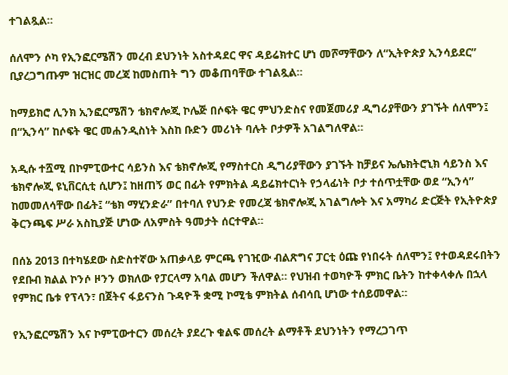ተገልጿል።

ሰለሞን ሶካ የኢንፎርሜሽን መረብ ደህንነት አስተዳደር ዋና ዳይሬክተር ሆነ መሾማቸውን ለ“ኢትዮጵያ ኢንሳይደር” ቢያረጋግጡም ዝርዝር መረጃ ከመስጠት ግን መቆጠባቸው ተገልጿል።

ከማይክሮ ሊንክ ኢንፎርሜሽን ቴክኖሎጂ ኮሌጅ በሶፍት ዌር ምህንድስና የመጀመሪያ ዲግሪያቸውን ያገኙት ሰለሞን፤ በ“ኢንሳ” ከሶፍት ዌር መሐንዲስነት እስከ ቡድን መሪነት ባሉት ቦታዎች አገልግለዋል።

አዲሱ ተሿሚ በኮምፒውተር ሳይንስ እና ቴክኖሎጂ የማስተርስ ዲግሪያቸውን ያገኙት ከቻይና ኤሌክትሮኒክ ሳይንስ እና ቴክኖሎጂ ዩኒቨርሲቲ ሲሆን፤ ከዘጠኝ ወር በፊት የምክትል ዳይሬክተርነት የኃላፊነት ቦታ ተሰጥቷቸው ወደ “ኢንሳ” ከመመለሳቸው በፊት፤ “ቴክ ማሂንድራ” በተባለ የህንድ የመረጃ ቴክኖሎጂ አገልግሎት እና አማካሪ ድርጅት የኢትዮጵያ ቅርንጫፍ ሥራ አስኪያጅ ሆነው ለአምስት ዓመታት ሰርተዋል።

በሰኔ 2013 በተካሄደው ስድስተኛው አጠቃላይ ምርጫ የገዢው ብልጽግና ፓርቲ ዕጩ የነበሩት ሰለሞን፤ የተወዳደሩበትን የደቡብ ክልል ኮንሶ ዞንን ወክለው የፓርላማ አባል መሆን ችለዋል። የህዝብ ተወካዮች ምክር ቤትን ከተቀላቀሉ በኋላ የምክር ቤቱ የፕላን፣ በጀትና ፋይናንስ ጉዳዮች ቋሚ ኮሚቴ ምክትል ሰብሳቢ ሆነው ተሰይመዋል።

የኢንፎርሜሽን እና ኮምፒውተርን መሰረት ያደረጉ ቁልፍ መሰረት ልማቶች ደህንነትን የማረጋገጥ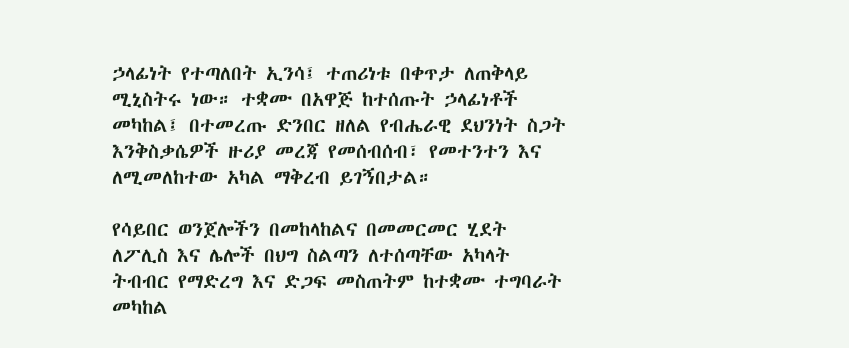ኃላፊነት የተጣለበት ኢንሳ፤ ተጠሪነቱ በቀጥታ ለጠቅላይ ሚኒስትሩ ነው። ተቋሙ በአዋጅ ከተሰጡት ኃላፊነቶች መካከል፤ በተመረጡ ድንበር ዘለል የብሔራዊ ደህንነት ስጋት እንቅስቃሴዎች ዙሪያ መረጃ የመሰብሰብ፣ የመተንተን እና ለሚመለከተው አካል ማቅረብ ይገኝበታል።

የሳይበር ወንጀሎችን በመከላከልና በመመርመር ሂደት ለፖሊስ እና ሌሎች በህግ ስልጣን ለተሰጣቸው አካላት ትብብር የማድረግ እና ድጋፍ መስጠትም ከተቋሙ ተግባራት መካከል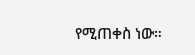የሚጠቀስ ነው።